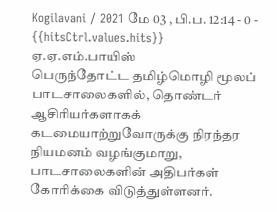Kogilavani / 2021 மே 03 , பி.ப. 12:14 - 0 - {{hitsCtrl.values.hits}}
ஏ.ஏ.எம்.பாயிஸ்
பெருந்தோட்ட தமிழ்மொழி மூலப் பாடசாலைகளில், தொண்டர் ஆசிரியர்களாகக் கடமையாற்றுவோருக்கு நிரந்தர நியமனம் வழங்குமாறு, பாடசாலைகளின் அதிபர்கள் கோரிக்கை விடுத்துள்ளனர்.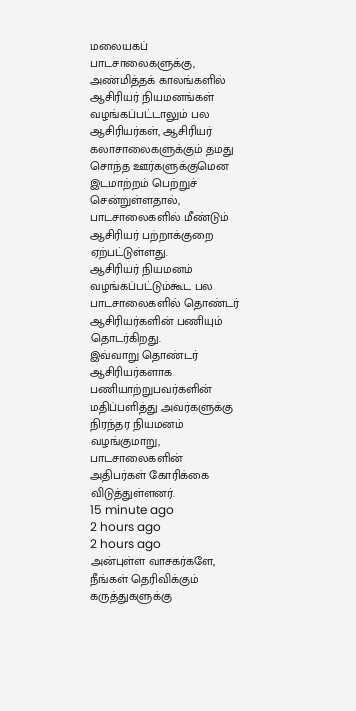மலையகப் பாடசாலைகளுக்கு, அண்மித்தக் காலங்களில் ஆசிரியர் நியமனங்கள் வழங்கப்பட்டாலும் பல ஆசிரியர்கள், ஆசிரியர் கலாசாலைகளுக்கும் தமது சொந்த ஊர்களுக்குமென இடமாற்றம் பெற்றுச் சென்றுள்ளதால், பாடசாலைகளில் மீண்டும் ஆசிரியர் பற்றாக்குறை ஏற்பட்டுள்ளது.
ஆசிரியர் நியமனம் வழங்கப்பட்டும்கூட பல பாடசாலைகளில் தொண்டர் ஆசிரியர்களின் பணியும் தொடர்கிறது.
இவ்வாறு தொண்டர் ஆசிரியர்களாக பணியாற்றுபவர்களின் மதிப்பளித்து அவர்களுக்கு நிரந்தர நியமனம் வழங்குமாறு, பாடசாலைகளின் அதிபர்கள் கோரிக்கை விடுத்துள்ளனர்.
15 minute ago
2 hours ago
2 hours ago
அன்புள்ள வாசகர்களே,
நீங்கள் தெரிவிக்கும் கருத்துகளுக்கு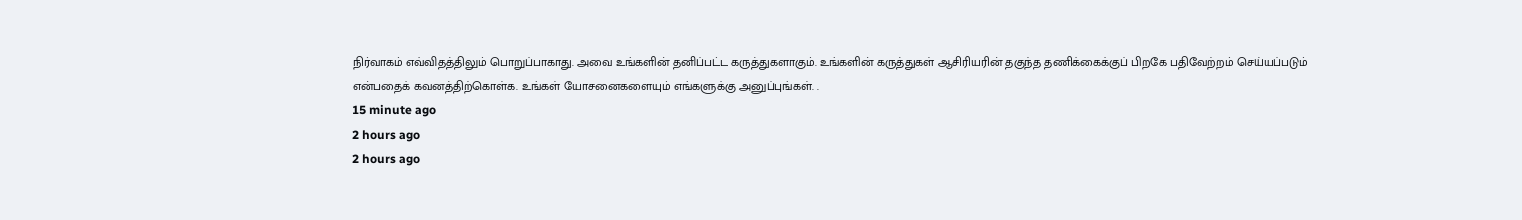நிர்வாகம் எவ்விதத்திலும் பொறுப்பாகாது. அவை உங்களின் தனிப்பட்ட கருத்துகளாகும். உங்களின் கருத்துகள் ஆசிரியரின் தகுந்த தணிக்கைக்குப் பிறகே பதிவேற்றம் செய்யப்படும் என்பதைக் கவனத்திற்கொள்க. உங்கள் யோசனைகளையும் எங்களுக்கு அனுப்புங்கள். .
15 minute ago
2 hours ago
2 hours ago